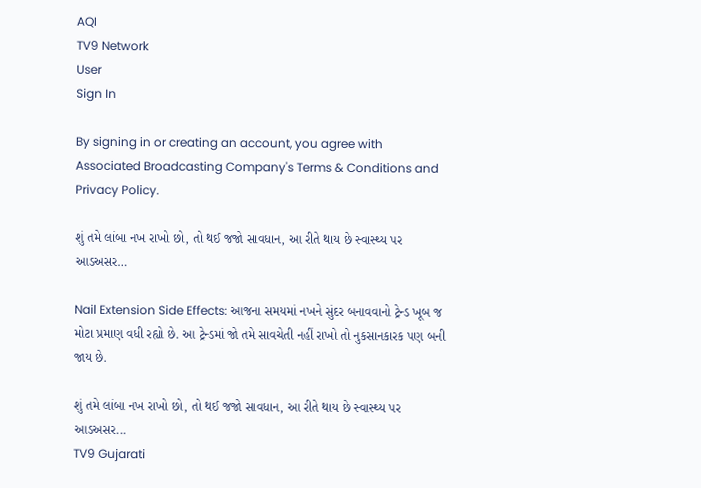AQI
TV9 Network
User
Sign In

By signing in or creating an account, you agree with Associated Broadcasting Company's Terms & Conditions and Privacy Policy.

શું તમે લાંબા નખ રાખો છો, તો થઈ જજો સાવધાન, આ રીતે થાય છે સ્વાસ્થ્ય પર આડઅસર…

Nail Extension Side Effects: આજના સમયમાં નખને સુંદર બનાવવાનો ટ્રેન્ડ ખૂબ જ મોટા પ્રમાણ વધી રહ્યો છે. આ ટ્રેન્ડમાં જો તમે સાવચેતી નહીં રાખો તો નુકસાનકારક પણ બની જાય છે.

શું તમે લાંબા નખ રાખો છો, તો થઈ જજો સાવધાન, આ રીતે થાય છે સ્વાસ્થ્ય પર આડઅસર...
TV9 Gujarati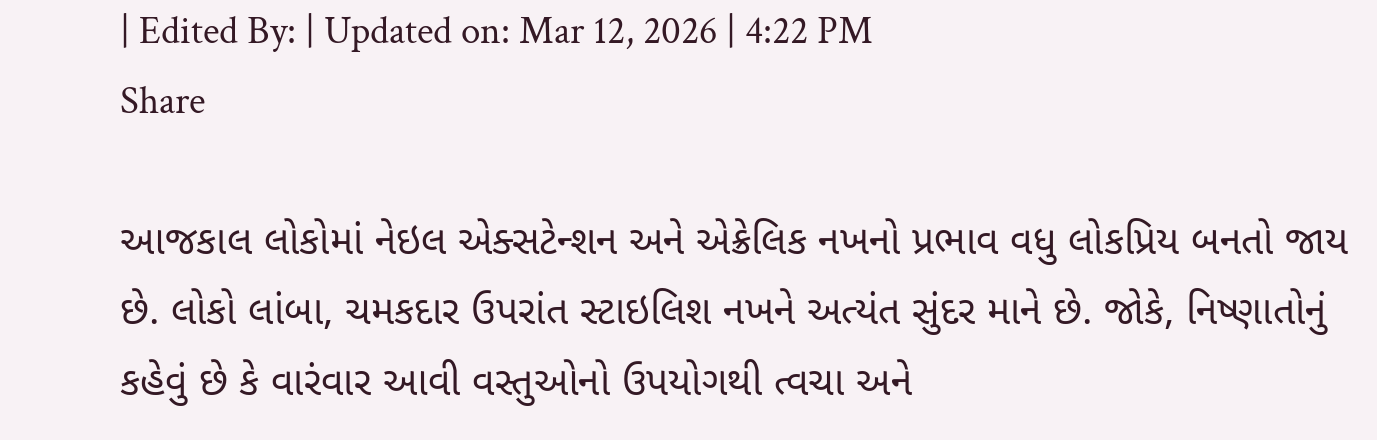| Edited By: | Updated on: Mar 12, 2026 | 4:22 PM
Share

આજકાલ લોકોમાં નેઇલ એક્સટેન્શન અને એક્રેલિક નખનો પ્રભાવ વધુ લોકપ્રિય બનતો જાય છે. લોકો લાંબા, ચમકદાર ઉપરાંત સ્ટાઇલિશ નખને અત્યંત સુંદર માને છે. જોકે, નિષ્ણાતોનું કહેવું છે કે વારંવાર આવી વસ્તુઓનો ઉપયોગથી ત્વચા અને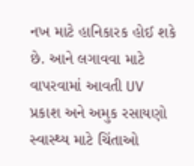નખ માટે હાનિકારક હોઈ શકે છે. આને લગાવવા માટે વાપરવામાં આવતી UV પ્રકાશ અને અમુક રસાયણો સ્વાસ્થ્ય માટે ચિંતાઓ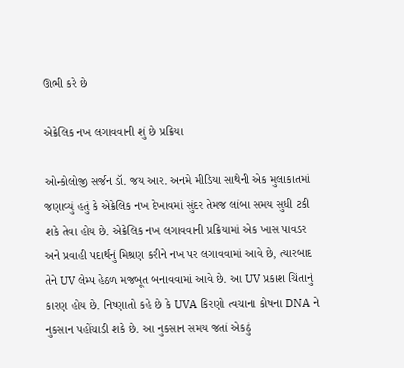ઊભી કરે છે

એક્રેલિક નખ લગાવવાની શું છે પ્રક્રિયા

ઓન્કોલોજી સર્જન ડૉ. જય આર. અનમે મીડિયા સાથેની એક મુલાકાતમાં જણાવ્યું હતું કે એક્રેલિક નખ દેખાવમાં સુંદર તેમજ લાંબા સમય સુધી ટકી શકે તેવા હોય છે. એક્રેલિક નખ લગાવવાની પ્રક્રિયામાં એક ખાસ પાવડર અને પ્રવાહી પદાર્થનું મિશ્રણ કરીને નખ પર લગાવવામાં આવે છે, ત્યારબાદ તેને UV લેમ્પ હેઠળ મજબૂત બનાવવામાં આવે છે. આ UV પ્રકાશ ચિંતાનું કારણ હોય છે. નિષ્ણાતો કહે છે કે UVA કિરણો ત્વચાના કોષના DNA ને નુકસાન પહોંચાડી શકે છે. આ નુકસાન સમય જતાં એકઠું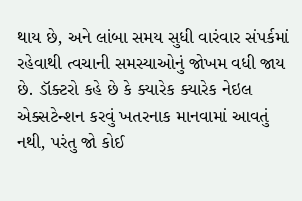થાય છે, અને લાંબા સમય સુધી વારંવાર સંપર્કમાં રહેવાથી ત્વચાની સમસ્યાઓનું જોખમ વધી જાય છે. ડૉક્ટરો કહે છે કે ક્યારેક ક્યારેક નેઇલ એક્સટેન્શન કરવું ખતરનાક માનવામાં આવતું નથી, પરંતુ જો કોઈ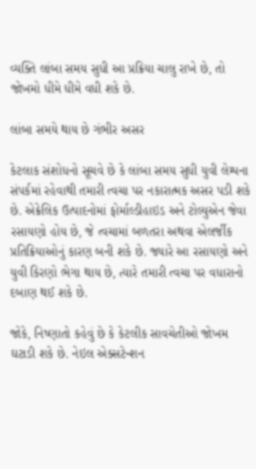વ્યક્તિ લાંબા સમય સુધી આ પ્રક્રિયા ચાલુ રાખે છે, તો જોખમો ધીમે ધીમે વધી શકે છે.

લાંબા સમયે થાય છે ગંભીર અસર

કેટલાક સંશોધનો સૂચવે છે કે લાંબા સમય સુધી યુવી લેમ્પના સંપર્કમાં રહેવાથી તમારી ત્વચા પર નકારાત્મક અસર પડી શકે છે. એક્રેલિક ઉત્પાદનોમાં ફોર્માલ્ડીહાઇડ અને ટોલ્યુએન જેવા રસાયણો હોય છે, જે ત્વચામાં બળતરા અથવા એલર્જીક પ્રતિક્રિયાઓનું કારણ બની શકે છે. જ્યારે આ રસાયણો અને યુવી કિરણો ભેગા થાય છે, ત્યારે તમારી ત્વચા પર વધારાનો દબાણ થઈ શકે છે.

જોકે, નિષ્ણાતો કહેવું છે કે કેટલીક સાવચેતીઓ જોખમ ઘટાડી શકે છે. નેઇલ એક્સટેન્શન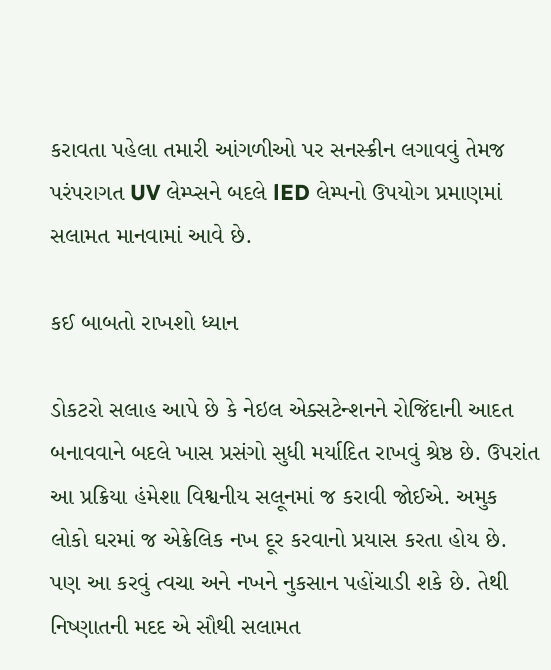કરાવતા પહેલા તમારી આંગળીઓ પર સનસ્ક્રીન લગાવવું તેમજ પરંપરાગત UV લેમ્પ્સને બદલે lED લેમ્પનો ઉપયોગ પ્રમાણમાં સલામત માનવામાં આવે છે.

કઈ બાબતો રાખશો ધ્યાન

ડોકટરો સલાહ આપે છે કે નેઇલ એક્સટેન્શનને રોજિંદાની આદત બનાવવાને બદલે ખાસ પ્રસંગો સુધી મર્યાદિત રાખવું શ્રેષ્ઠ છે. ઉપરાંત આ પ્રક્રિયા હંમેશા વિશ્વનીય સલૂનમાં જ કરાવી જોઈએ. અમુક લોકો ઘરમાં જ એક્રેલિક નખ દૂર કરવાનો પ્રયાસ કરતા હોય છે. પણ આ કરવું ત્વચા અને નખને નુકસાન પહોંચાડી શકે છે. તેથી નિષ્ણાતની મદદ એ સૌથી સલામત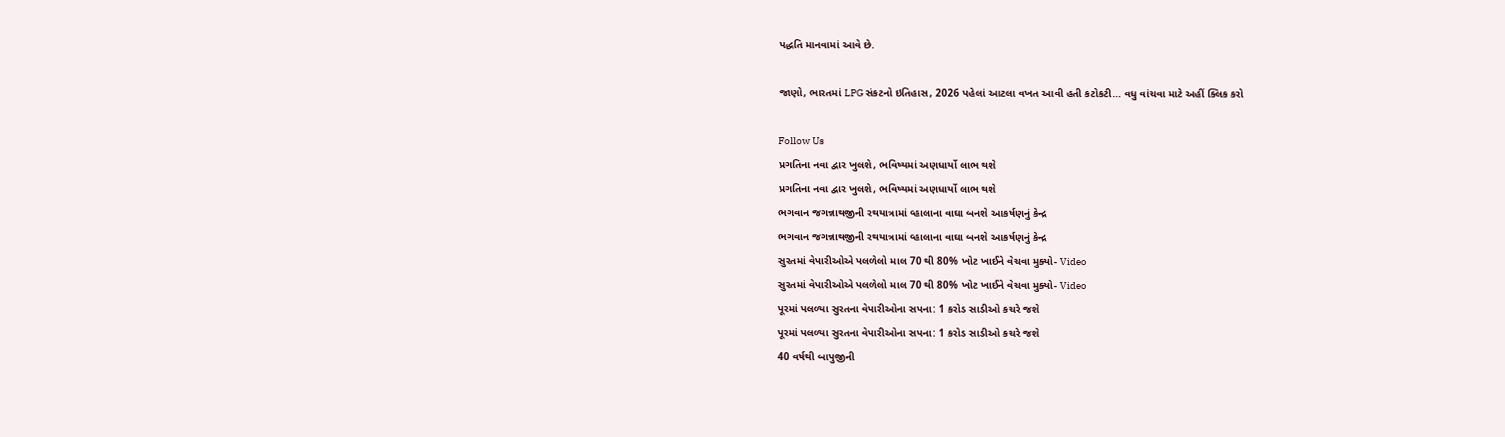પદ્ધતિ માનવામાં આવે છે.

જાણો, ભારતમાં LPG સંકટનો ઇતિહાસ, 2026 પહેલાં આટલા વખત આવી હતી કટોકટી… વધુ વાંચવા માટે અહીં ક્લિક કરો

Follow Us
પ્રગતિના નવા દ્વાર ખુલશે, ભવિષ્યમાં અણધાર્યો લાભ થશે
પ્રગતિના નવા દ્વાર ખુલશે, ભવિષ્યમાં અણધાર્યો લાભ થશે
ભગવાન જગન્નાથજીની રથયાત્રામાં વ્હાલાના વાઘા બનશે આકર્ષણનું કેન્દ્ર
ભગવાન જગન્નાથજીની રથયાત્રામાં વ્હાલાના વાઘા બનશે આકર્ષણનું કેન્દ્ર
સુરતમાં વેપારીઓએ પલળેલો માલ 70 થી 80% ખોટ ખાઈને વેચવા મુક્યો- Video
સુરતમાં વેપારીઓએ પલળેલો માલ 70 થી 80% ખોટ ખાઈને વેચવા મુક્યો- Video
પૂરમાં પલળ્યા સુરતના વેપારીઓના સપના: 1 કરોડ સાડીઓ કચરે જશે
પૂરમાં પલળ્યા સુરતના વેપારીઓના સપના: 1 કરોડ સાડીઓ કચરે જશે
40 વર્ષથી બાપુજીની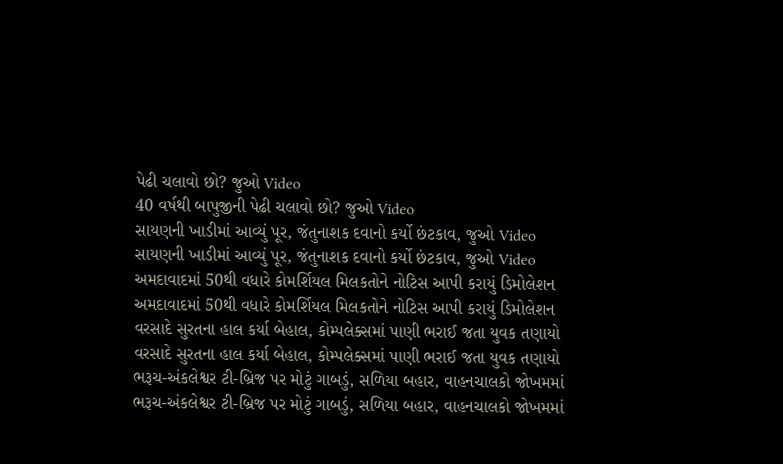પેઢી ચલાવો છો? જુઓ Video
40 વર્ષથી બાપુજીની પેઢી ચલાવો છો? જુઓ Video
સાયણની ખાડીમાં આવ્યું પૂર, જંતુનાશક દવાનો કર્યો છંટકાવ, જુઓ Video
સાયણની ખાડીમાં આવ્યું પૂર, જંતુનાશક દવાનો કર્યો છંટકાવ, જુઓ Video
અમદાવાદમાં 50થી વધારે કોમર્શિયલ મિલકતોને નોટિસ આપી કરાયું ડિમોલેશન
અમદાવાદમાં 50થી વધારે કોમર્શિયલ મિલકતોને નોટિસ આપી કરાયું ડિમોલેશન
વરસાદે સુરતના હાલ કર્યા બેહાલ, કોમ્પલેક્સમાં પાણી ભરાઈ જતા યુવક તણાયો
વરસાદે સુરતના હાલ કર્યા બેહાલ, કોમ્પલેક્સમાં પાણી ભરાઈ જતા યુવક તણાયો
ભરૂચ-અંકલેશ્વર ટી-બ્રિજ પર મોટું ગાબડું, સળિયા બહાર, વાહનચાલકો જોખમમાં
ભરૂચ-અંકલેશ્વર ટી-બ્રિજ પર મોટું ગાબડું, સળિયા બહાર, વાહનચાલકો જોખમમાં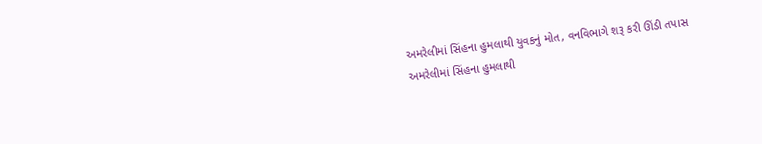અમરેલીમાં સિંહના હુમલાથી યુવકનું મોત, વનવિભાગે શરૂ કરી ઊંડી તપાસ
અમરેલીમાં સિંહના હુમલાથી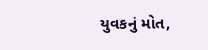યુવકનું મોત,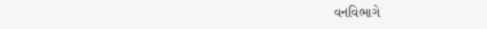વનવિભાગે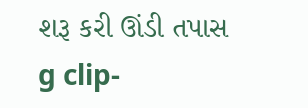શરૂ કરી ઊંડી તપાસ
g clip-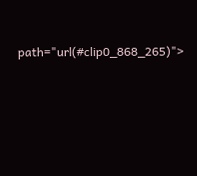path="url(#clip0_868_265)">